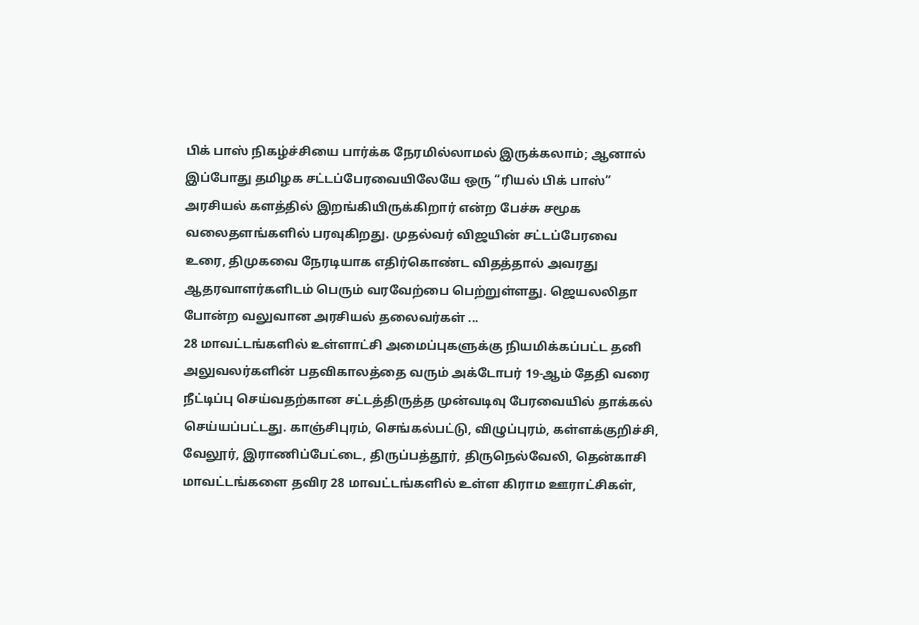பிக் பாஸ் நிகழ்ச்சியை பார்க்க நேரமில்லாமல் இருக்கலாம்; ஆனால் இப்போது தமிழக சட்டப்பேரவையிலேயே ஒரு “ரியல் பிக் பாஸ்” அரசியல் களத்தில் இறங்கியிருக்கிறார் என்ற பேச்சு சமூக வலைதளங்களில் பரவுகிறது. முதல்வர் விஜயின் சட்டப்பேரவை உரை, திமுகவை நேரடியாக எதிர்கொண்ட விதத்தால் அவரது ஆதரவாளர்களிடம் பெரும் வரவேற்பை பெற்றுள்ளது. ஜெயலலிதா போன்ற வலுவான அரசியல் தலைவர்கள் ...
28 மாவட்டங்களில் உள்ளாட்சி அமைப்புகளுக்கு நியமிக்கப்பட்ட தனி அலுவலர்களின் பதவிகாலத்தை வரும் அக்டோபர் 19-ஆம் தேதி வரை நீட்டிப்பு செய்வதற்கான சட்டத்திருத்த முன்வடிவு பேரவையில் தாக்கல் செய்யப்பட்டது. காஞ்சிபுரம், செங்கல்பட்டு, விழுப்புரம், கள்ளக்குறிச்சி, வேலூர், இராணிப்பேட்டை, திருப்பத்தூர், திருநெல்வேலி, தென்காசி மாவட்டங்களை தவிர 28 மாவட்டங்களில் உள்ள கிராம ஊராட்சிகள்,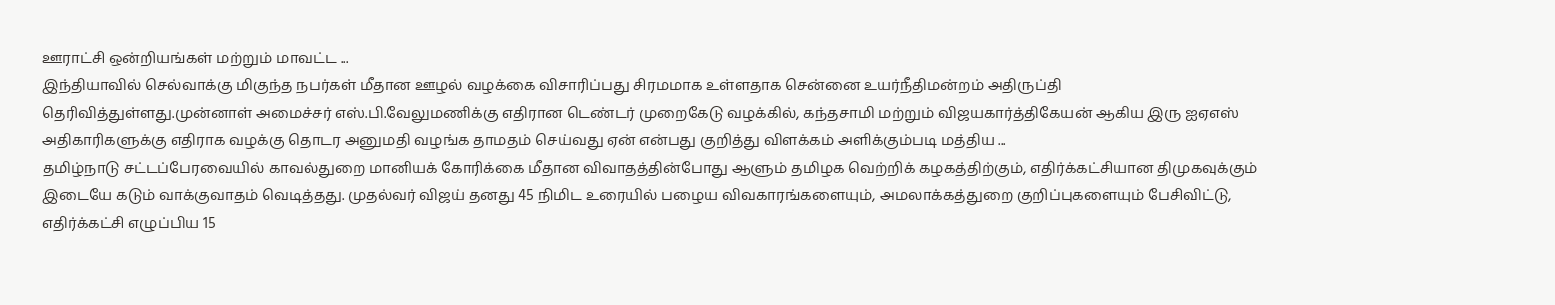ஊராட்சி ஒன்றியங்கள் மற்றும் மாவட்ட ...
இந்தியாவில் செல்வாக்கு மிகுந்த நபர்கள் மீதான ஊழல் வழக்கை விசாரிப்பது சிரமமாக உள்ளதாக சென்னை உயர்நீதிமன்றம் அதிருப்தி தெரிவித்துள்ளது.முன்னாள் அமைச்சர் எஸ்.பி.வேலுமணிக்கு எதிரான டெண்டர் முறைகேடு வழக்கில், கந்தசாமி மற்றும் விஜயகார்த்திகேயன் ஆகிய இரு ஐஏஎஸ் அதிகாரிகளுக்கு எதிராக வழக்கு தொடர அனுமதி வழங்க தாமதம் செய்வது ஏன் என்பது குறித்து விளக்கம் அளிக்கும்படி மத்திய ...
தமிழ்நாடு சட்டப்பேரவையில் காவல்துறை மானியக் கோரிக்கை மீதான விவாதத்தின்போது ஆளும் தமிழக வெற்றிக் கழகத்திற்கும், எதிர்க்கட்சியான திமுகவுக்கும் இடையே கடும் வாக்குவாதம் வெடித்தது. முதல்வர் விஜய் தனது 45 நிமிட உரையில் பழைய விவகாரங்களையும், அமலாக்கத்துறை குறிப்புகளையும் பேசிவிட்டு, எதிர்க்கட்சி எழுப்பிய 15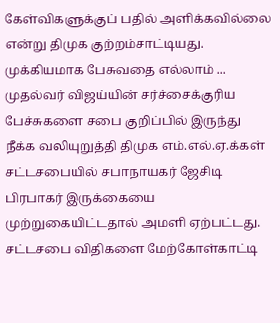கேள்விகளுக்குப் பதில் அளிக்கவில்லை என்று திமுக குற்றம்சாட்டியது. முக்கியமாக பேசுவதை எல்லாம் ...
முதல்வர் விஜய்யின் சர்ச்சைக்குரிய பேச்சுகளை சபை குறிப்பில் இருந்து நீக்க வலியுறுத்தி திமுக எம்.எல்.ஏ.க்கள் சட்டசபையில் சபாநாயகர் ஜேசிடி பிரபாகர் இருக்கையை முற்றுகையிட்டதால் அமளி ஏற்பட்டது. சட்டசபை விதிகளை மேற்கோள்காட்டி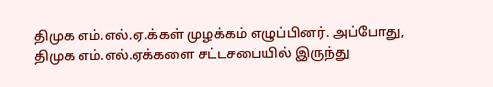திமுக எம்.எல்.ஏ.க்கள் முழக்கம் எழுப்பினர். அப்போது, திமுக எம்.எல்.ஏக்களை சட்டசபையில் இருந்து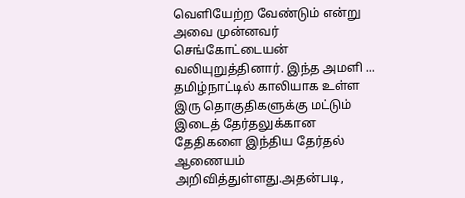வெளியேற்ற வேண்டும் என்று அவை முன்னவர் செங்கோட்டையன் வலியுறுத்தினார். இந்த அமளி ...
தமிழ்நாட்டில் காலியாக உள்ள இரு தொகுதிகளுக்கு மட்டும் இடைத் தேர்தலுக்கான தேதிகளை இந்திய தேர்தல் ஆணையம் அறிவித்துள்ளது.அதன்படி,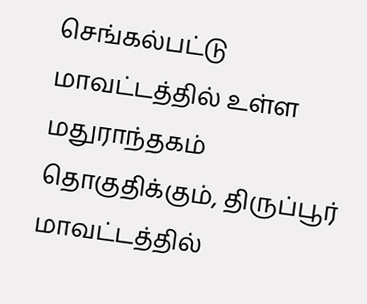செங்கல்பட்டு மாவட்டத்தில் உள்ள மதுராந்தகம் தொகுதிக்கும், திருப்பூர் மாவட்டத்தில்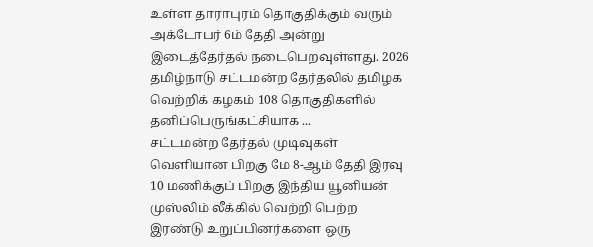உள்ள தாராபுரம் தொகுதிக்கும் வரும் அக்டோபர் 6ம் தேதி அன்று இடைத்தேர்தல் நடைபெறவுள்ளது. 2026 தமிழ்நாடு சட்டமன்ற தேர்தலில் தமிழக வெற்றிக் கழகம் 108 தொகுதிகளில் தனிப்பெருங்கட்சியாக ...
சட்டமன்ற தேர்தல் முடிவுகள் வெளியான பிறகு மே 8-ஆம் தேதி இரவு 10 மணிக்குப் பிறகு இந்திய யூனியன் முஸ்லிம் லீக்கில் வெற்றி பெற்ற இரண்டு உறுப்பினர்களை ஒரு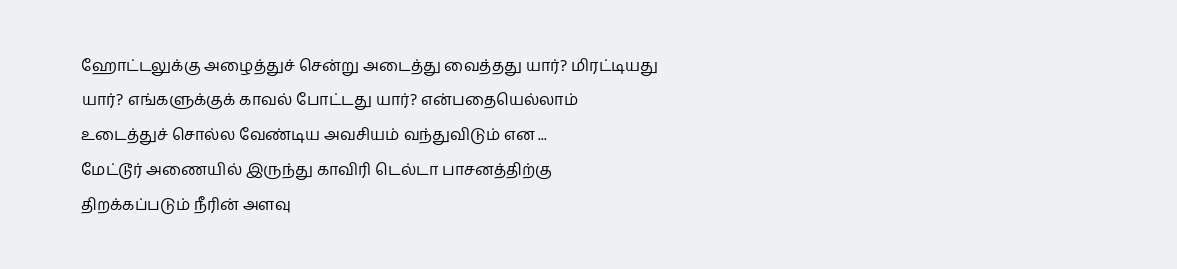ஹோட்டலுக்கு அழைத்துச் சென்று அடைத்து வைத்தது யார்? மிரட்டியது யார்? எங்களுக்குக் காவல் போட்டது யார்? என்பதையெல்லாம் உடைத்துச் சொல்ல வேண்டிய அவசியம் வந்துவிடும் என ...
மேட்டூர் அணையில் இருந்து காவிரி டெல்டா பாசனத்திற்கு திறக்கப்படும் நீரின் அளவு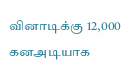வினாடிக்கு 12,000 கனஅடியாக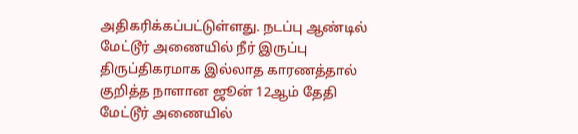அதிகரிக்கப்பட்டுள்ளது. நடப்பு ஆண்டில் மேட்டூர் அணையில் நீர் இருப்பு திருப்திகரமாக இல்லாத காரணத்தால் குறித்த நாளான ஜூன் 12ஆம் தேதி மேட்டூர் அணையில்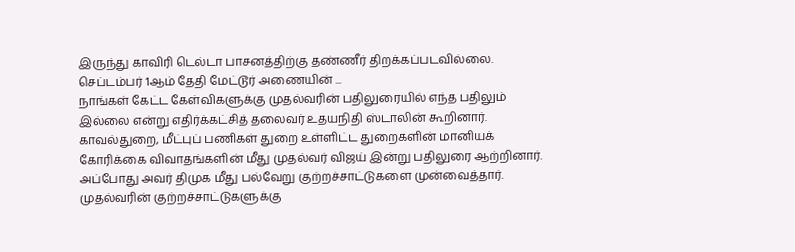இருந்து காவிரி டெல்டா பாசனத்திற்கு தண்ணீர் திறக்கப்படவில்லை. செப்டம்பர் 1ஆம் தேதி மேட்டூர் அணையின் ...
நாங்கள் கேட்ட கேள்விகளுக்கு முதல்வரின் பதிலுரையில் எந்த பதிலும் இல்லை என்று எதிர்க்கட்சித் தலைவர் உதயநிதி ஸ்டாலின் கூறினார். காவல்துறை, மீட்புப் பணிகள் துறை உள்ளிட்ட துறைகளின் மானியக் கோரிக்கை விவாதங்களின் மீது முதல்வர் விஜய் இன்று பதிலுரை ஆற்றினார். அப்போது அவர் திமுக மீது பல்வேறு குற்றச்சாட்டுகளை முன்வைத்தார். முதல்வரின் குற்றச்சாட்டுகளுக்கு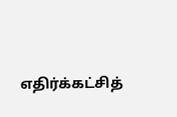எதிர்க்கட்சித்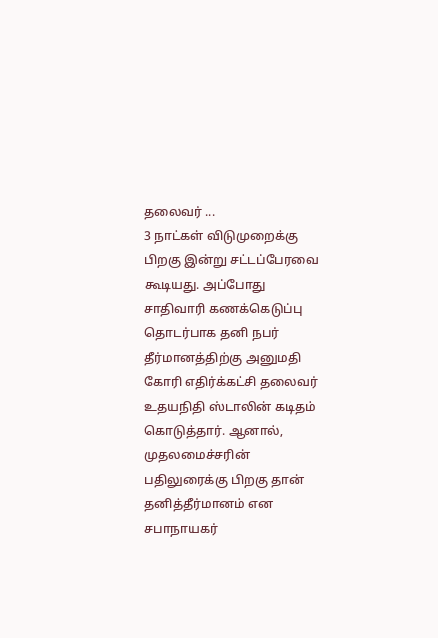தலைவர் ...
3 நாட்கள் விடுமுறைக்கு பிறகு இன்று சட்டப்பேரவை கூடியது. அப்போது சாதிவாரி கணக்கெடுப்பு தொடர்பாக தனி நபர் தீர்மானத்திற்கு அனுமதி கோரி எதிர்க்கட்சி தலைவர் உதயநிதி ஸ்டாலின் கடிதம் கொடுத்தார். ஆனால், முதலமைச்சரின் பதிலுரைக்கு பிறகு தான் தனித்தீர்மானம் என சபாநாயகர்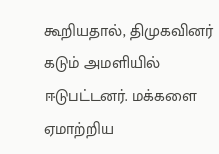கூறியதால், திமுகவினர் கடும் அமளியில் ஈடுபட்டனர். மக்களை ஏமாற்றிய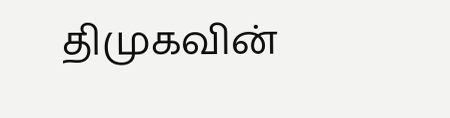திமுகவின்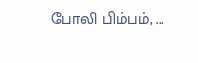போலி பிம்பம், ...